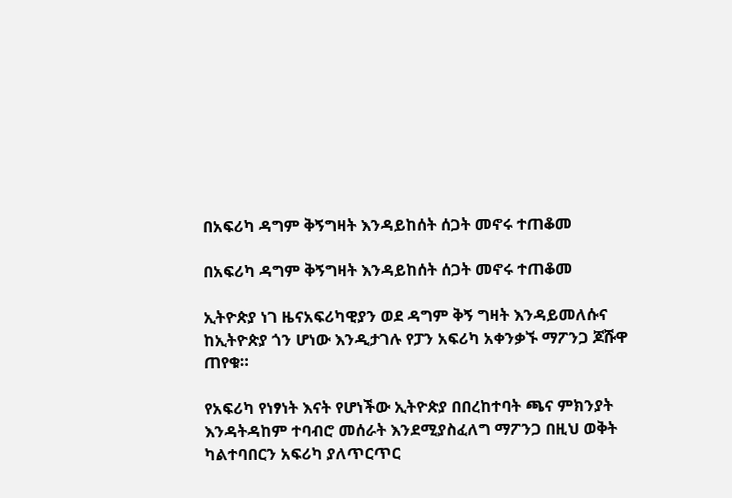በአፍሪካ ዳግም ቅኝግዛት እንዳይከሰት ሰጋት መኖሩ ተጠቆመ

በአፍሪካ ዳግም ቅኝግዛት እንዳይከሰት ሰጋት መኖሩ ተጠቆመ

ኢትዮጵያ ነገ ዜናአፍሪካዊያን ወደ ዳግም ቅኝ ግዛት እንዳይመለሱና ከኢትዮጵያ ጎን ሆነው እንዲታገሉ የፓን አፍሪካ አቀንቃኙ ማፖንጋ ጆሹዋ ጠየቁ።

የአፍሪካ የነፃነት እናት የሆነችው ኢትዮጵያ በበረከተባት ጫና ምክንያት እንዳትዳከም ተባብሮ መሰራት እንደሚያስፈለግ ማፖንጋ በዚህ ወቅት ካልተባበርን አፍሪካ ያለጥርጥር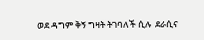ወደ ዳግም ቅኝ ግዛት ትገባለች ሲሉ  ደራሲና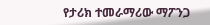የታሪክ ተመራማሪው ማፖንጋ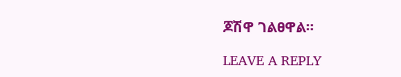ጆሽዋ ገልፀዋል፡፡

LEAVE A REPLY